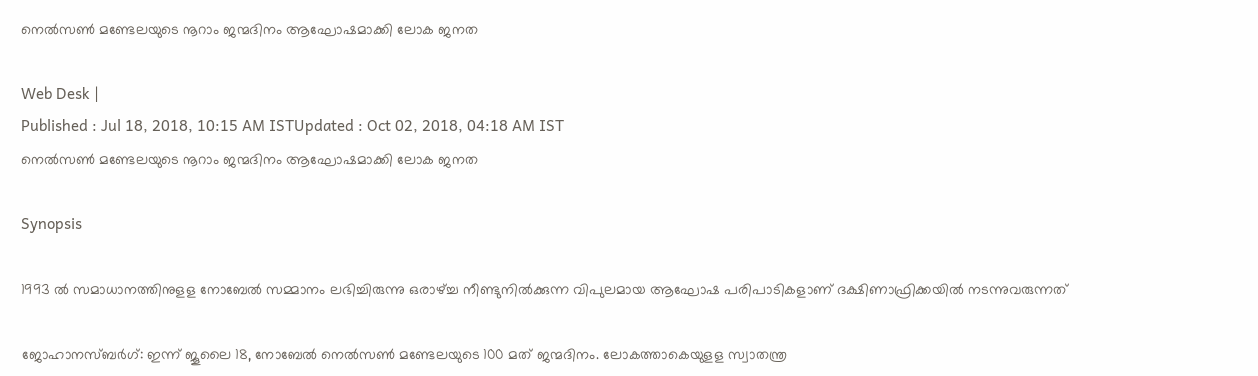നെല്‍സണ്‍ മണ്ടേലയുടെ നൂറാം ജന്മദിനം ആഘോഷമാക്കി ലോക ജനത

Web Desk |
Published : Jul 18, 2018, 10:15 AM ISTUpdated : Oct 02, 2018, 04:18 AM IST
നെല്‍സണ്‍ മണ്ടേലയുടെ നൂറാം ജന്മദിനം ആഘോഷമാക്കി ലോക ജനത

Synopsis

1993 ല്‍ സമാധാനത്തിനുളള നോബേല്‍ സമ്മാനം ലഭിച്ചിരുന്നു ഒരാഴ്ച്ച നീണ്ടുനില്‍ക്കുന്ന വിപുലമായ ആഘോഷ പരിപാടികളാണ് ദക്ഷിണാഫ്രിക്കയില്‍ നടന്നുവരുന്നത്

ജോഹാനസ്ബര്‍ഗ്: ഇന്ന് ജൂലൈ 18, നോബേല്‍ നെല്‍സണ്‍ മണ്ടേലയുടെ 100 മത് ജന്മദിനം. ലോകത്താകെയുളള സ്വാതന്ത്ര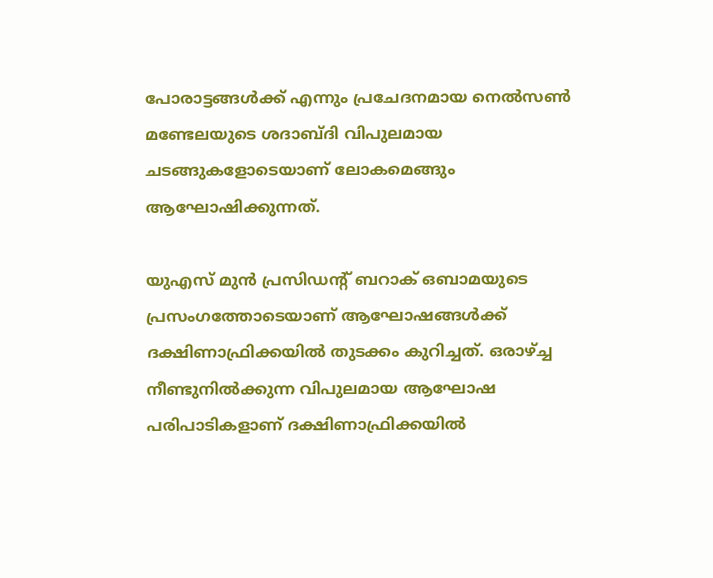പോരാട്ടങ്ങള്‍ക്ക് എന്നും പ്രചേദനമായ നെല്‍സണ്‍ മണ്ടേലയുടെ ശദാബ്ദി വിപുലമായ ചടങ്ങുകളോടെയാണ് ലോകമെങ്ങും ആഘോഷിക്കുന്നത്.

യുഎസ് മുന്‍ പ്രസിഡന്‍റ് ബറാക് ഒബാമയുടെ പ്രസംഗത്തോടെയാണ് ആഘോഷങ്ങള്‍ക്ക് ദക്ഷിണാഫ്രിക്കയില്‍ തുടക്കം കുറിച്ചത്. ഒരാഴ്ച്ച നീണ്ടുനില്‍ക്കുന്ന വിപുലമായ ആഘോഷ പരിപാടികളാണ് ദക്ഷിണാഫ്രിക്കയില്‍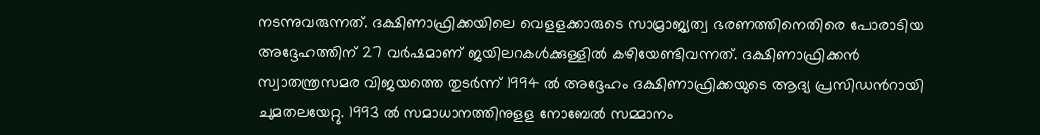നടന്നുവരുന്നത്. ദക്ഷിണാഫ്രിക്കയിലെ വെളളക്കാരുടെ സാമ്രാജ്യത്വ ഭരണത്തിനെതിരെ പോരാടിയ അദ്ദേഹത്തിന് 27 വര്‍ഷമാണ് ജയിലറകള്‍ക്കുള്ളില്‍ കഴിയേണ്ടിവന്നത്. ദക്ഷിണാഫ്രിക്കന്‍ സ്വാതന്ത്രസമര വിജയത്തെ തുടര്‍ന്ന് 1994 ല്‍ അദ്ദേഹം ദക്ഷിണാഫ്രിക്കയുടെ ആദ്യ പ്രസിഡന്‍റായി ചുമതലയേറ്റു. 1993 ല്‍ സമാധാനത്തിനുളള നോബേല്‍ സമ്മാനം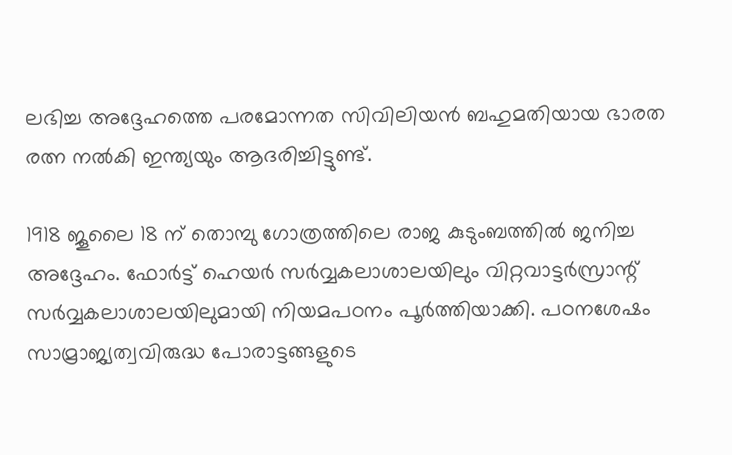ലഭിച്ച അദ്ദേഹത്തെ പരമോന്നത സിവിലിയന്‍ ബഹുമതിയായ ഭാരത രത്ന നല്‍കി ഇന്ത്യയും ആദരിച്ചിട്ടുണ്ട്.

1918 ജൂലൈ 18 ന് തൊമ്പു ഗോത്രത്തിലെ രാജ കുടുംബത്തില്‍ ജനിച്ച അദ്ദേഹം. ഫോര്‍ട്ട് ഹെയര്‍ സര്‍വ്വകലാശാലയിലും വിറ്റവാട്ടര്‍സ്രാന്റ് സര്‍വ്വകലാശാലയിലുമായി നിയമപഠനം പൂര്‍ത്തിയാക്കി. പഠനശേഷം സാമ്രാജ്യത്വവിരുദ്ധ പോരാട്ടങ്ങളുടെ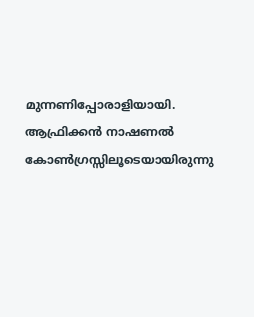മുന്നണിപ്പോരാളിയായി. ആഫ്രിക്കന്‍ നാഷണല്‍ കോണ്‍ഗ്രസ്സിലൂടെയായിരുന്നു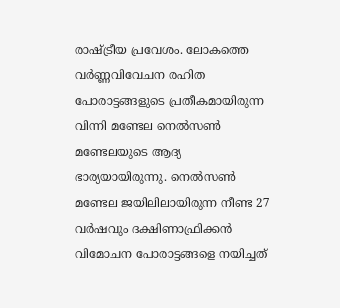രാഷ്ട്രീയ പ്രവേശം. ലോകത്തെ വര്‍ണ്ണവിവേചന രഹിത പോരാട്ടങ്ങളുടെ പ്രതീകമായിരുന്ന വിന്നി മണ്ടേല നെല്‍സണ്‍ മണ്ടേലയുടെ ആദ്യ ഭാര്യയായിരുന്നു. നെല്‍സണ്‍ മണ്ടേല ജയിലിലായിരുന്ന നീണ്ട 27 വര്‍ഷവും ദക്ഷിണാഫ്രിക്കന്‍ വിമോചന പോരാട്ടങ്ങളെ നയിച്ചത്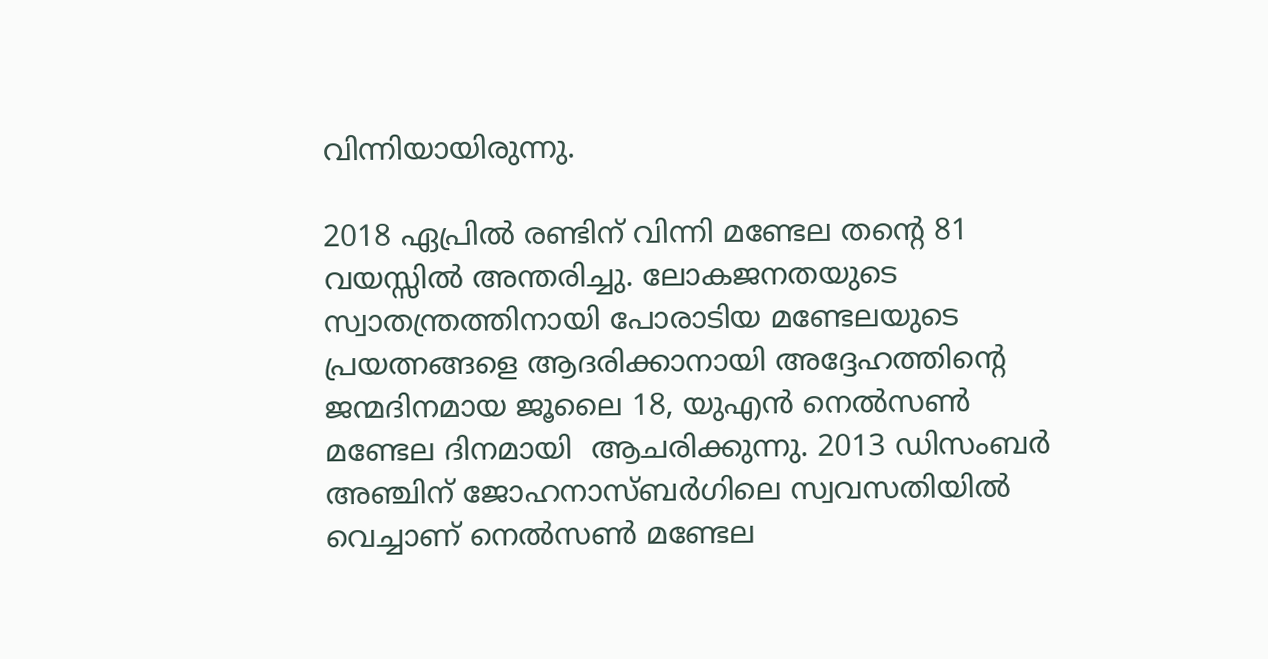വിന്നിയായിരുന്നു.

2018 ഏപ്രില്‍ രണ്ടിന് വിന്നി മണ്ടേല തന്‍റെ 81 വയസ്സില്‍ അന്തരിച്ചു. ലോകജനതയുടെ സ്വാതന്ത്രത്തിനായി പോരാടിയ മണ്ടേലയുടെ പ്രയത്നങ്ങളെ ആദരിക്കാനായി അദ്ദേഹത്തിന്‍റെ ജന്മദിനമായ ജൂലൈ 18, യുഎന്‍ നെല്‍സണ്‍ മണ്ടേല ദിനമായി  ആചരിക്കുന്നു. 2013 ഡിസംബര്‍ അഞ്ചിന് ജോഹനാസ്ബര്‍ഗിലെ സ്വവസതിയില്‍ വെച്ചാണ് നെല്‍സണ്‍ മണ്ടേല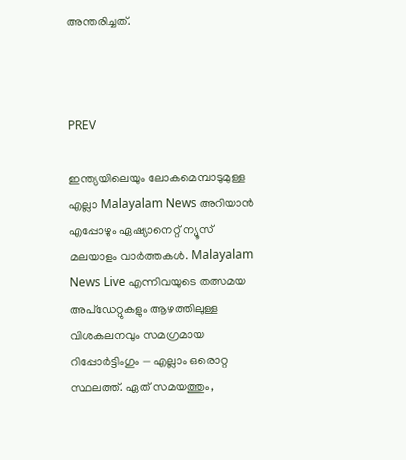അന്തരിച്ചത്.



PREV

ഇന്ത്യയിലെയും ലോകമെമ്പാടുമുള്ള എല്ലാ Malayalam News അറിയാൻ എപ്പോഴും ഏഷ്യാനെറ്റ് ന്യൂസ് മലയാളം വാർത്തകൾ. Malayalam News Live എന്നിവയുടെ തത്സമയ അപ്‌ഡേറ്റുകളും ആഴത്തിലുള്ള വിശകലനവും സമഗ്രമായ റിപ്പോർട്ടിംഗും — എല്ലാം ഒരൊറ്റ സ്ഥലത്ത്. ഏത് സമയത്തും,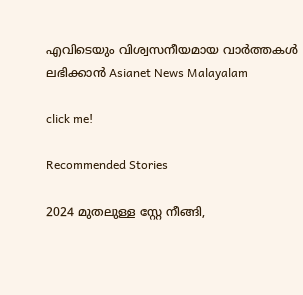എവിടെയും വിശ്വസനീയമായ വാർത്തകൾ ലഭിക്കാൻ Asianet News Malayalam

click me!

Recommended Stories

2024 മുതലുള്ള സ്റ്റേ നീങ്ങി,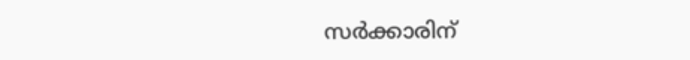സർക്കാരിന്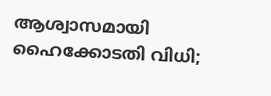ആശ്വാസമായി ഹൈക്കോടതി വിധി;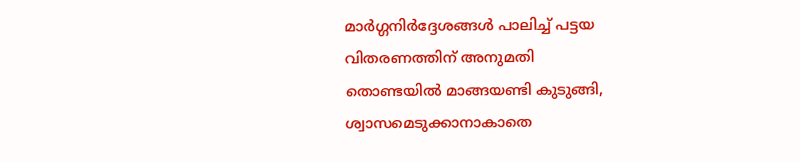മാർഗ്ഗനിർദ്ദേശങ്ങൾ പാലിച്ച് പട്ടയ വിതരണത്തിന് അനുമതി
തൊണ്ടയില്‍ മാങ്ങയണ്ടി കുടുങ്ങി, ശ്വാസമെടുക്കാനാകാതെ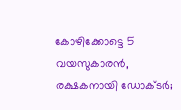കോഴിക്കോട്ടെ 5 വയസുകാരൻ, രക്ഷകനായി ഡോക്ടർ;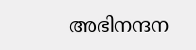അഭിനന്ദന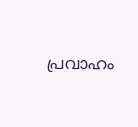പ്രവാഹം